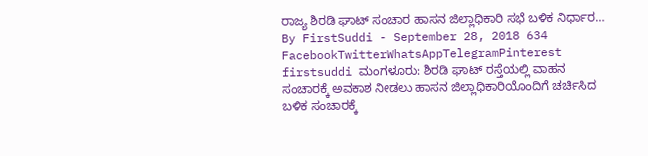ರಾಜ್ಯ ಶಿರಡಿ ಘಾಟ್ ಸಂಚಾರ ಹಾಸನ ಜಿಲ್ಲಾಧಿಕಾರಿ ಸಭೆ ಬಳಿಕ ನಿರ್ಧಾರ… By FirstSuddi - September 28, 2018 634 FacebookTwitterWhatsAppTelegramPinterest firstsuddi ಮಂಗಳೂರು: ಶಿರಡಿ ಘಾಟ್ ರಸ್ತೆಯಲ್ಲಿ ವಾಹನ ಸಂಚಾರಕ್ಕೆ ಅವಕಾಶ ನೀಡಲು ಹಾಸನ ಜಿಲ್ಲಾಧಿಕಾರಿಯೊಂದಿಗೆ ಚರ್ಚಿಸಿದ ಬಳಿಕ ಸಂಚಾರಕ್ಕೆ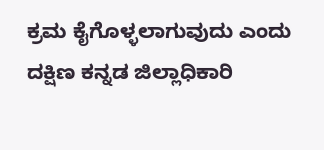ಕ್ರಮ ಕೈಗೊಳ್ಳಲಾಗುವುದು ಎಂದು ದಕ್ಷಿಣ ಕನ್ನಡ ಜಿಲ್ಲಾಧಿಕಾರಿ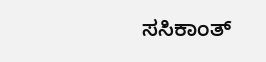ಸಸಿಕಾಂತ್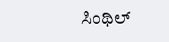ಸಿಂಥಿಲ್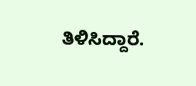ತಿಳಿಸಿದ್ದಾರೆ.